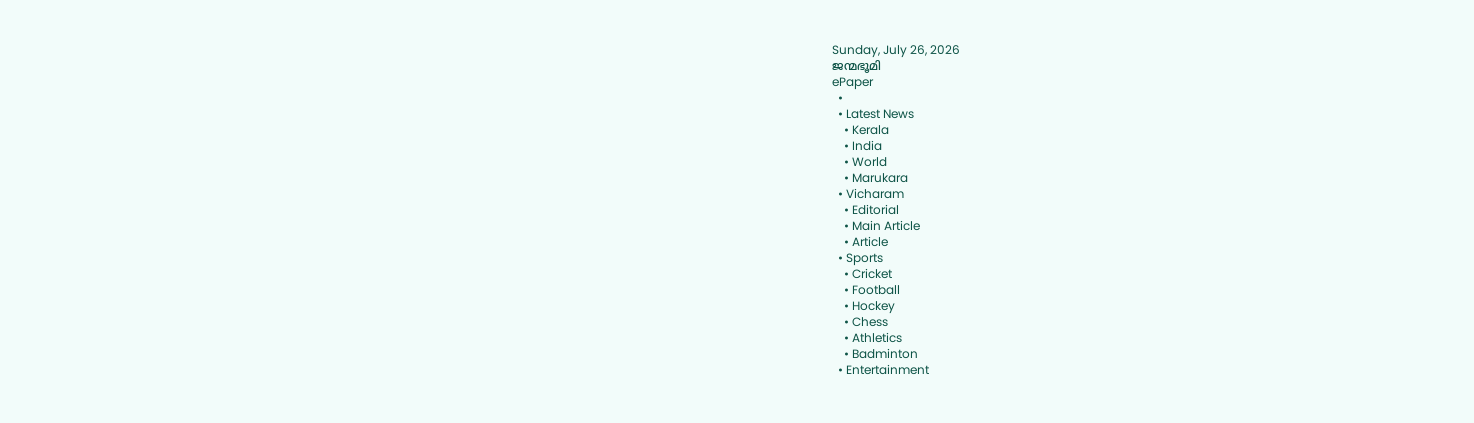Sunday, July 26, 2026
ജന്മഭൂമി
ePaper
  •
  • Latest News
    • Kerala
    • India
    • World
    • Marukara
  • Vicharam
    • Editorial
    • Main Article
    • Article
  • Sports
    • Cricket
    • Football
    • Hockey
    • Chess
    • Athletics
    • Badminton
  • Entertainment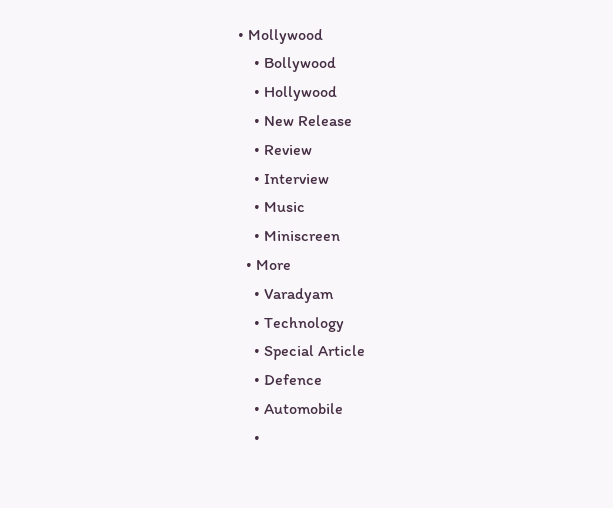• Mollywood
    • Bollywood
    • Hollywood
    • New Release
    • Review
    • Interview
    • Music
    • Miniscreen
  • More
    • Varadyam
    • Technology
    • Special Article
    • Defence
    • Automobile
    •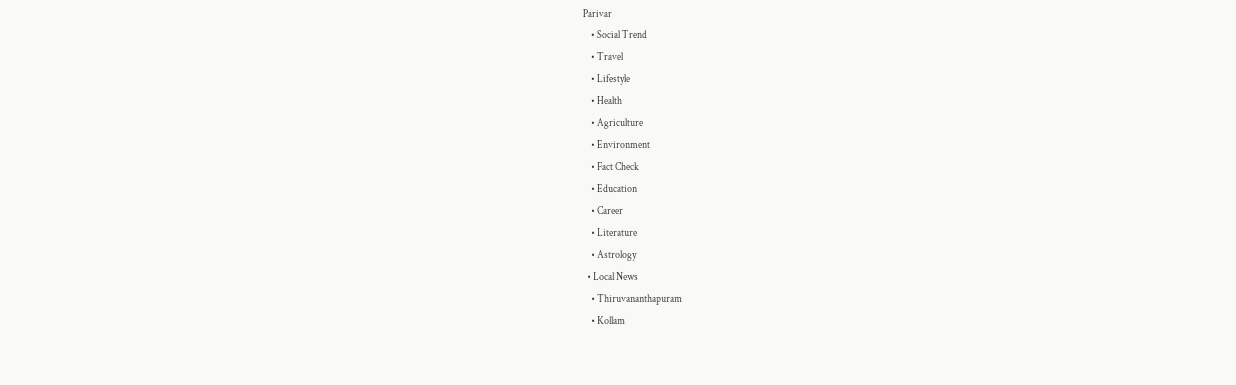Parivar
    • Social Trend
    • Travel
    • Lifestyle
    • Health
    • Agriculture
    • Environment
    • Fact Check
    • Education
    • Career
    • Literature
    • Astrology
  • Local News
    • Thiruvananthapuram
    • Kollam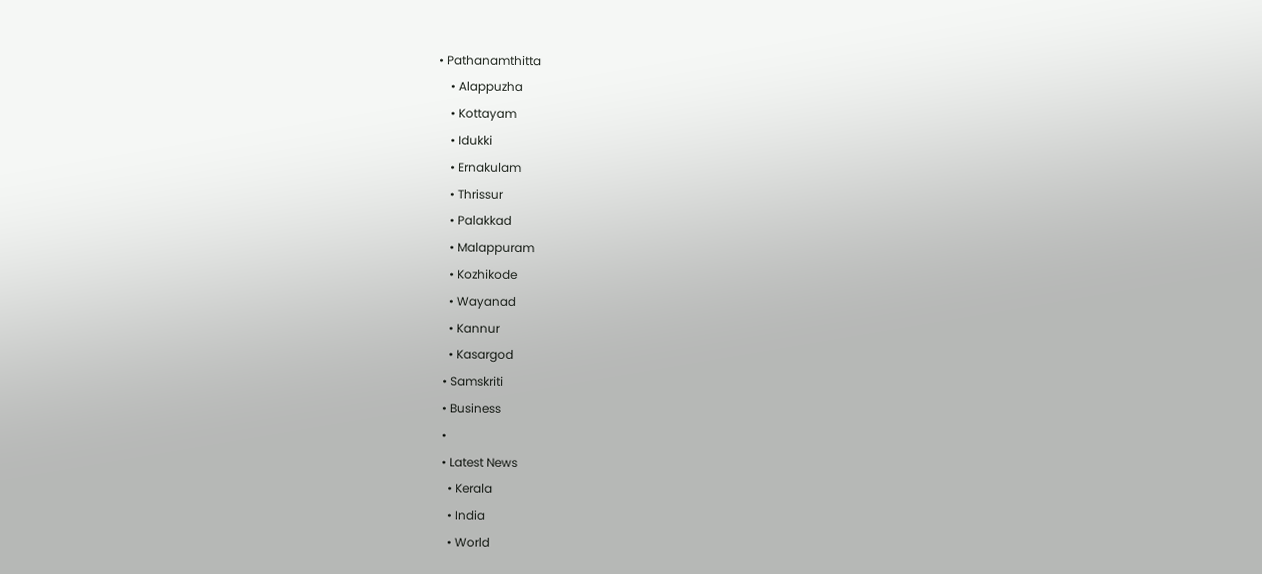• Pathanamthitta
    • Alappuzha
    • Kottayam
    • Idukki
    • Ernakulam
    • Thrissur
    • Palakkad
    • Malappuram
    • Kozhikode
    • Wayanad
    • Kannur
    • Kasargod
  • Samskriti
  • Business
  •
  • Latest News
    • Kerala
    • India
    • World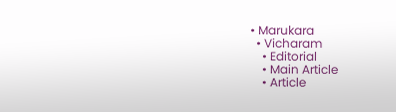• Marukara
  • Vicharam
    • Editorial
    • Main Article
    • Article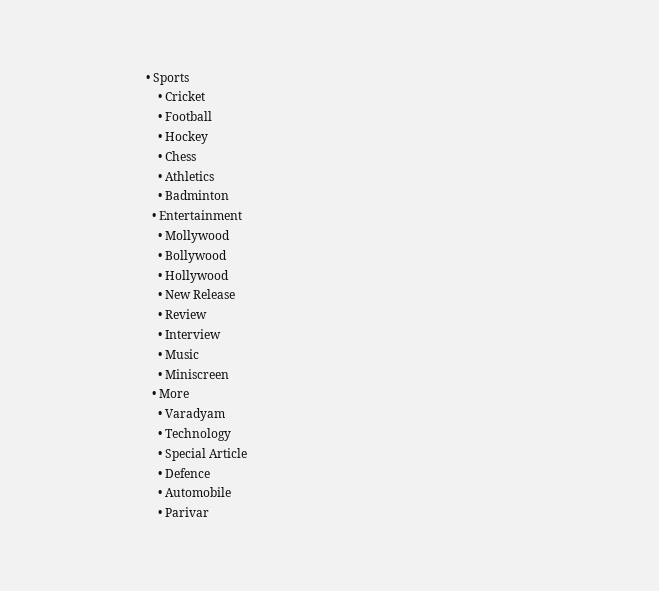• Sports
    • Cricket
    • Football
    • Hockey
    • Chess
    • Athletics
    • Badminton
  • Entertainment
    • Mollywood
    • Bollywood
    • Hollywood
    • New Release
    • Review
    • Interview
    • Music
    • Miniscreen
  • More
    • Varadyam
    • Technology
    • Special Article
    • Defence
    • Automobile
    • Parivar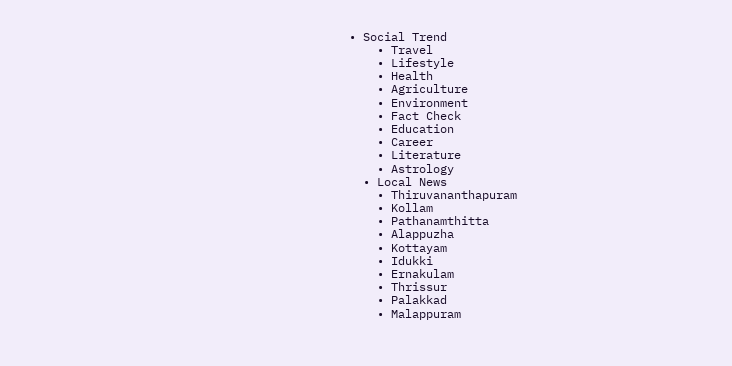• Social Trend
    • Travel
    • Lifestyle
    • Health
    • Agriculture
    • Environment
    • Fact Check
    • Education
    • Career
    • Literature
    • Astrology
  • Local News
    • Thiruvananthapuram
    • Kollam
    • Pathanamthitta
    • Alappuzha
    • Kottayam
    • Idukki
    • Ernakulam
    • Thrissur
    • Palakkad
    • Malappuram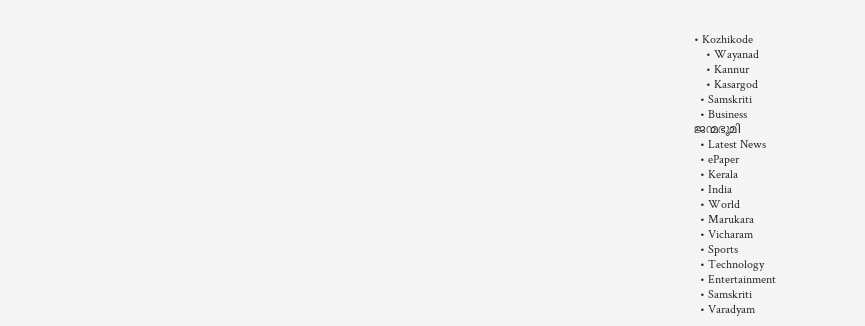• Kozhikode
    • Wayanad
    • Kannur
    • Kasargod
  • Samskriti
  • Business
ജന്മഭൂമി
  • Latest News
  • ePaper
  • Kerala
  • India
  • World
  • Marukara
  • Vicharam
  • Sports
  • Technology
  • Entertainment
  • Samskriti
  • Varadyam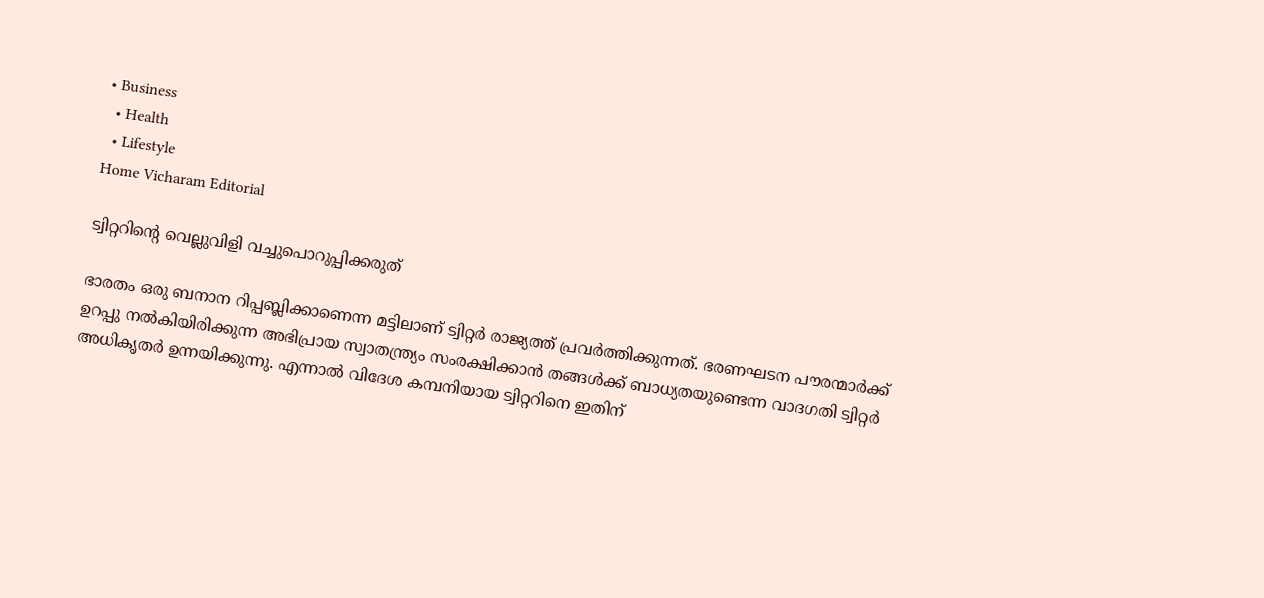• Business
  • Health
  • Lifestyle
Home Vicharam Editorial

ട്വിറ്ററിന്റെ വെല്ലുവിളി വച്ചുപൊറുപ്പിക്കരുത്

ഭാരതം ഒരു ബനാന റിപ്പബ്ലിക്കാണെന്ന മട്ടിലാണ് ട്വിറ്റര്‍ രാജ്യത്ത് പ്രവര്‍ത്തിക്കുന്നത്. ഭരണഘടന പൗരന്മാര്‍ക്ക് ഉറപ്പു നല്‍കിയിരിക്കുന്ന അഭിപ്രായ സ്വാതന്ത്ര്യം സംരക്ഷിക്കാന്‍ തങ്ങള്‍ക്ക് ബാധ്യതയുണ്ടെന്ന വാദഗതി ട്വിറ്റര്‍ അധികൃതര്‍ ഉന്നയിക്കുന്നു. എന്നാല്‍ വിദേശ കമ്പനിയായ ട്വിറ്ററിനെ ഇതിന്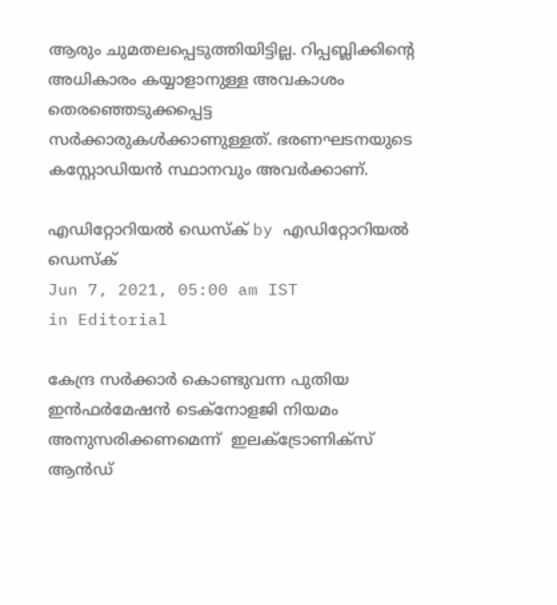ആരും ചുമതലപ്പെടുത്തിയിട്ടില്ല. റിപ്പബ്ലിക്കിന്റെ അധികാരം കയ്യാളാനുള്ള അവകാശം തെരഞ്ഞെടുക്കപ്പെട്ട സര്‍ക്കാരുകള്‍ക്കാണുള്ളത്. ഭരണഘടനയുടെ കസ്റ്റോഡിയന്‍ സ്ഥാനവും അവര്‍ക്കാണ്.

എഡിറ്റോറിയൽ ഡെസ്ക് by എഡിറ്റോറിയൽ ഡെസ്ക്
Jun 7, 2021, 05:00 am IST
in Editorial

കേന്ദ്ര സര്‍ക്കാര്‍ കൊണ്ടുവന്ന പുതിയ ഇന്‍ഫര്‍മേഷന്‍ ടെക്‌നോളജി നിയമം അനുസരിക്കണമെന്ന്  ഇലക്‌ട്രോണിക്‌സ് ആന്‍ഡ്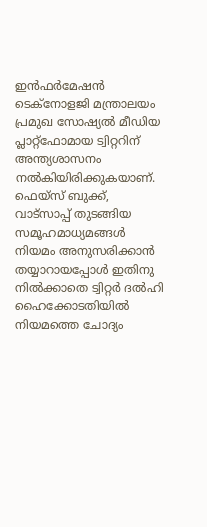ഇന്‍ഫര്‍മേഷന്‍  ടെക്‌നോളജി മന്ത്രാലയം പ്രമുഖ സോഷ്യല്‍ മീഡിയ പ്ലാറ്റ്‌ഫോമായ ട്വിറ്ററിന് അന്ത്യശാസനം നല്‍കിയിരിക്കുകയാണ്. ഫെയ്‌സ് ബുക്ക്, വാട്‌സാപ്പ് തുടങ്ങിയ സമൂഹമാധ്യമങ്ങള്‍ നിയമം അനുസരിക്കാന്‍ തയ്യാറായപ്പോള്‍ ഇതിനു നില്‍ക്കാതെ ട്വിറ്റര്‍ ദല്‍ഹി ഹൈക്കോടതിയില്‍ നിയമത്തെ ചോദ്യം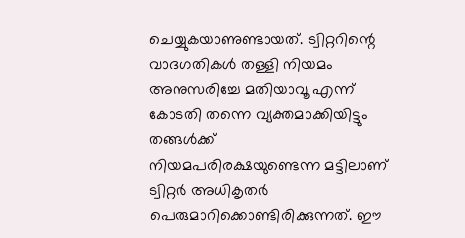ചെയ്യുകയാണുണ്ടായത്. ട്വിറ്ററിന്റെ വാദഗതികള്‍ തള്ളി നിയമം അനുസരിച്ചേ മതിയാവൂ എന്ന് കോടതി തന്നെ വ്യക്തമാക്കിയിട്ടും തങ്ങള്‍ക്ക് നിയമപരിരക്ഷയുണ്ടെന്ന മട്ടിലാണ് ട്വിറ്റര്‍ അധികൃതര്‍ പെരുമാറിക്കൊണ്ടിരിക്കുന്നത്. ഈ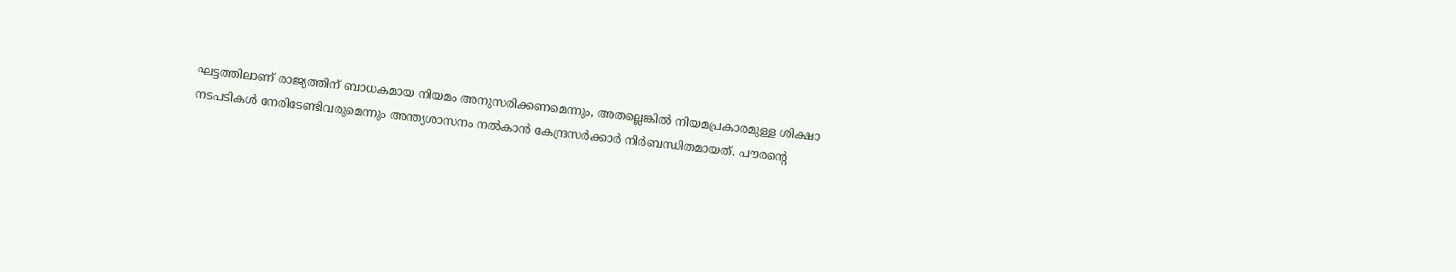ഘട്ടത്തിലാണ് രാജ്യത്തിന് ബാധകമായ നിയമം അനുസരിക്കണമെന്നും, അതല്ലെങ്കില്‍ നിയമപ്രകാരമുള്ള ശിക്ഷാ നടപടികള്‍ നേരിടേണ്ടിവരുമെന്നും അന്ത്യശാസനം നല്‍കാന്‍ കേന്ദ്രസര്‍ക്കാര്‍ നിര്‍ബന്ധിതമായത്. പൗരന്റെ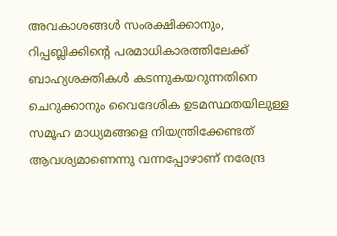അവകാശങ്ങള്‍ സംരക്ഷിക്കാനും, റിപ്പബ്ലിക്കിന്റെ പരമാധികാരത്തിലേക്ക് ബാഹ്യശക്തികള്‍ കടന്നുകയറുന്നതിനെ ചെറുക്കാനും വൈദേശിക ഉടമസ്ഥതയിലുള്ള സമൂഹ മാധ്യമങ്ങളെ നിയന്ത്രിക്കേണ്ടത് ആവശ്യമാണെന്നു വന്നപ്പോഴാണ് നരേന്ദ്ര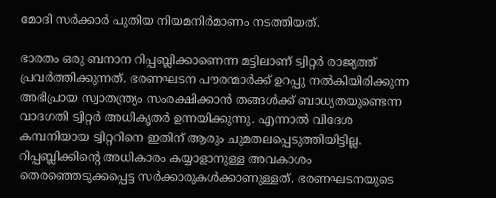മോദി സര്‍ക്കാര്‍ പുതിയ നിയമനിര്‍മാണം നടത്തിയത്.

ഭാരതം ഒരു ബനാന റിപ്പബ്ലിക്കാണെന്ന മട്ടിലാണ് ട്വിറ്റര്‍ രാജ്യത്ത് പ്രവര്‍ത്തിക്കുന്നത്. ഭരണഘടന പൗരന്മാര്‍ക്ക് ഉറപ്പു നല്‍കിയിരിക്കുന്ന അഭിപ്രായ സ്വാതന്ത്ര്യം സംരക്ഷിക്കാന്‍ തങ്ങള്‍ക്ക് ബാധ്യതയുണ്ടെന്ന വാദഗതി ട്വിറ്റര്‍ അധികൃതര്‍ ഉന്നയിക്കുന്നു. എന്നാല്‍ വിദേശ കമ്പനിയായ ട്വിറ്ററിനെ ഇതിന് ആരും ചുമതലപ്പെടുത്തിയിട്ടില്ല. റിപ്പബ്ലിക്കിന്റെ അധികാരം കയ്യാളാനുള്ള അവകാശം തെരഞ്ഞെടുക്കപ്പെട്ട സര്‍ക്കാരുകള്‍ക്കാണുള്ളത്. ഭരണഘടനയുടെ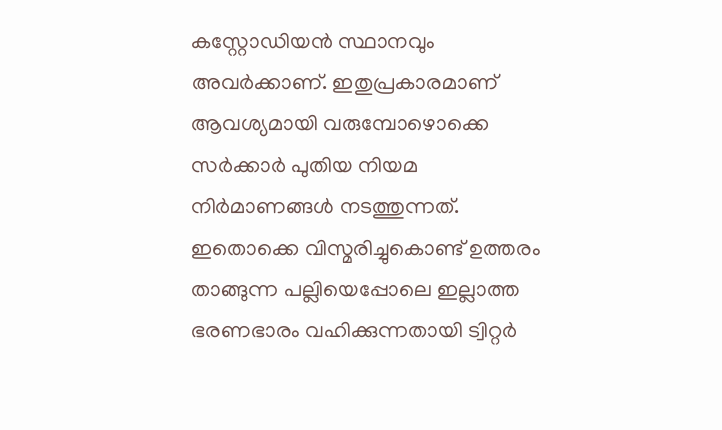കസ്റ്റോഡിയന്‍ സ്ഥാനവും അവര്‍ക്കാണ്. ഇതുപ്രകാരമാണ് ആവശ്യമായി വരുമ്പോഴൊക്കെ സര്‍ക്കാര്‍ പുതിയ നിയമ നിര്‍മാണങ്ങള്‍ നടത്തുന്നത്. ഇതൊക്കെ വിസ്മരിച്ചുകൊണ്ട് ഉത്തരം താങ്ങുന്ന പല്ലിയെപ്പോലെ ഇല്ലാത്ത ഭരണഭാരം വഹിക്കുന്നതായി ട്വിറ്റര്‍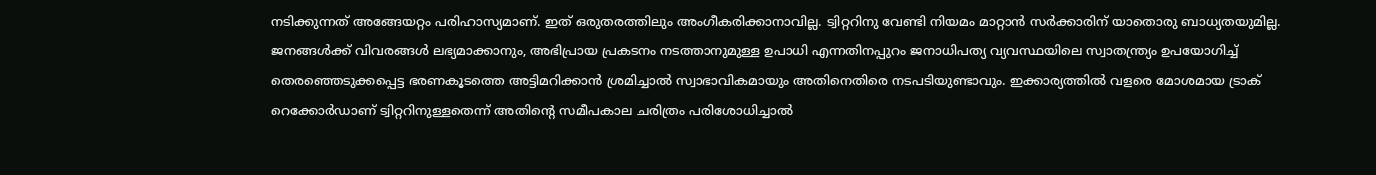നടിക്കുന്നത് അങ്ങേയറ്റം പരിഹാസ്യമാണ്. ഇത് ഒരുതരത്തിലും അംഗീകരിക്കാനാവില്ല. ട്വിറ്ററിനു വേണ്ടി നിയമം മാറ്റാന്‍ സര്‍ക്കാരിന് യാതൊരു ബാധ്യതയുമില്ല. ജനങ്ങള്‍ക്ക് വിവരങ്ങള്‍ ലഭ്യമാക്കാനും, അഭിപ്രായ പ്രകടനം നടത്താനുമുള്ള ഉപാധി എന്നതിനപ്പുറം ജനാധിപത്യ വ്യവസ്ഥയിലെ സ്വാതന്ത്ര്യം ഉപയോഗിച്ച് തെരഞ്ഞെടുക്കപ്പെട്ട ഭരണകൂടത്തെ അട്ടിമറിക്കാന്‍ ശ്രമിച്ചാല്‍ സ്വാഭാവികമായും അതിനെതിരെ നടപടിയുണ്ടാവും. ഇക്കാര്യത്തില്‍ വളരെ മോശമായ ട്രാക് റെക്കോര്‍ഡാണ് ട്വിറ്ററിനുള്ളതെന്ന് അതിന്റെ സമീപകാല ചരിത്രം പരിശോധിച്ചാല്‍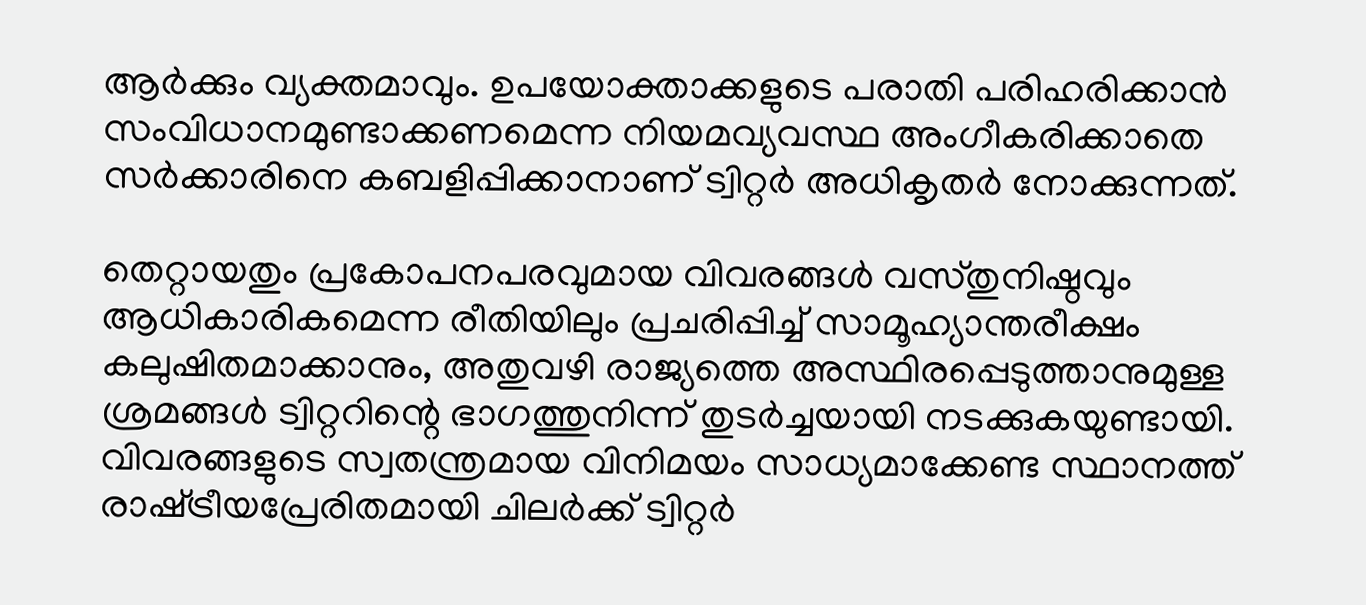ആര്‍ക്കും വ്യക്തമാവും. ഉപയോക്താക്കളുടെ പരാതി പരിഹരിക്കാന്‍ സംവിധാനമുണ്ടാക്കണമെന്ന നിയമവ്യവസ്ഥ അംഗീകരിക്കാതെ സര്‍ക്കാരിനെ കബളിപ്പിക്കാനാണ് ട്വിറ്റര്‍ അധികൃതര്‍ നോക്കുന്നത്.

തെറ്റായതും പ്രകോപനപരവുമായ വിവരങ്ങള്‍ വസ്തുനിഷ്ഠവും ആധികാരികമെന്ന രീതിയിലും പ്രചരിപ്പിച്ച് സാമൂഹ്യാന്തരീക്ഷം കലുഷിതമാക്കാനും, അതുവഴി രാജ്യത്തെ അസ്ഥിരപ്പെടുത്താനുമുള്ള ശ്രമങ്ങള്‍ ട്വിറ്ററിന്റെ ഭാഗത്തുനിന്ന് തുടര്‍ച്ചയായി നടക്കുകയുണ്ടായി. വിവരങ്ങളുടെ സ്വതന്ത്രമായ വിനിമയം സാധ്യമാക്കേണ്ട സ്ഥാനത്ത് രാഷ്‌ട്രീയപ്രേരിതമായി ചിലര്‍ക്ക് ട്വിറ്റര്‍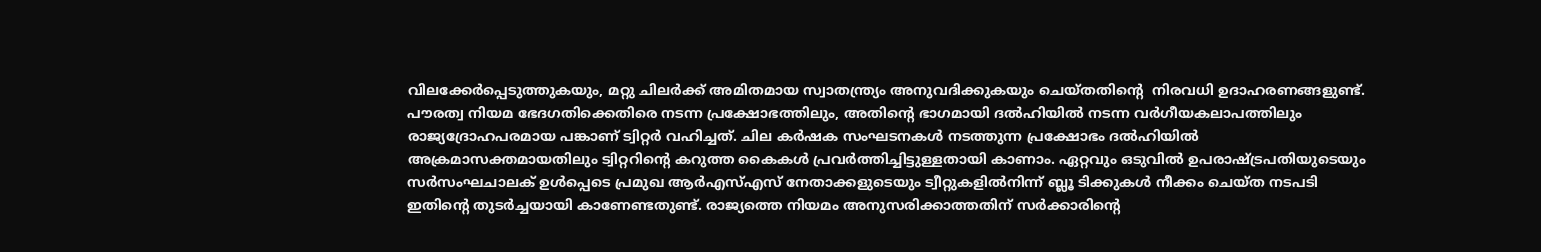വിലക്കേര്‍പ്പെടുത്തുകയും, മറ്റു ചിലര്‍ക്ക് അമിതമായ സ്വാതന്ത്ര്യം അനുവദിക്കുകയും ചെയ്തതിന്റെ  നിരവധി ഉദാഹരണങ്ങളുണ്ട്. പൗരത്വ നിയമ ഭേദഗതിക്കെതിരെ നടന്ന പ്രക്ഷോഭത്തിലും, അതിന്റെ ഭാഗമായി ദല്‍ഹിയില്‍ നടന്ന വര്‍ഗീയകലാപത്തിലും രാജ്യദ്രോഹപരമായ പങ്കാണ് ട്വിറ്റര്‍ വഹിച്ചത്. ചില കര്‍ഷക സംഘടനകള്‍ നടത്തുന്ന പ്രക്ഷോഭം ദല്‍ഹിയില്‍ അക്രമാസക്തമായതിലും ട്വിറ്ററിന്റെ കറുത്ത കൈകള്‍ പ്രവര്‍ത്തിച്ചിട്ടുള്ളതായി കാണാം. ഏറ്റവും ഒടുവില്‍ ഉപരാഷ്‌ട്രപതിയുടെയും സര്‍സംഘചാലക് ഉള്‍പ്പെടെ പ്രമുഖ ആര്‍എസ്എസ് നേതാക്കളുടെയും ട്വീറ്റുകളില്‍നിന്ന് ബ്ലൂ ടിക്കുകള്‍ നീക്കം ചെയ്ത നടപടി ഇതിന്റെ തുടര്‍ച്ചയായി കാണേണ്ടതുണ്ട്. രാജ്യത്തെ നിയമം അനുസരിക്കാത്തതിന് സര്‍ക്കാരിന്റെ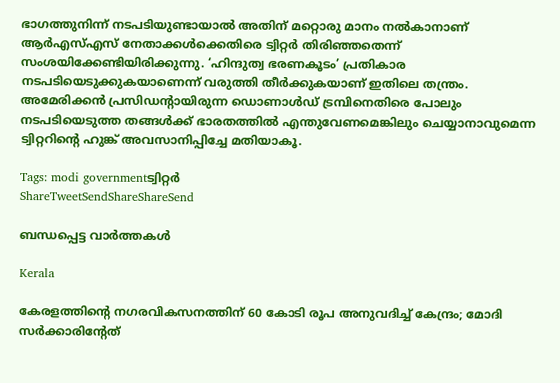ഭാഗത്തുനിന്ന് നടപടിയുണ്ടായാല്‍ അതിന് മറ്റൊരു മാനം നല്‍കാനാണ് ആര്‍എസ്എസ് നേതാക്കള്‍ക്കെതിരെ ട്വിറ്റര്‍ തിരിഞ്ഞതെന്ന് സംശയിക്കേണ്ടിയിരിക്കുന്നു. ‘ഹിന്ദുത്വ ഭരണകൂടം’ പ്രതികാര നടപടിയെടുക്കുകയാണെന്ന് വരുത്തി തീര്‍ക്കുകയാണ് ഇതിലെ തന്ത്രം. അമേരിക്കന്‍ പ്രസിഡന്റായിരുന്ന ഡൊണാള്‍ഡ് ട്രമ്പിനെതിരെ പോലും നടപടിയെടുത്ത തങ്ങള്‍ക്ക് ഭാരതത്തില്‍ എന്തുവേണമെങ്കിലും ചെയ്യാനാവുമെന്ന ട്വിറ്ററിന്റെ ഹുങ്ക് അവസാനിപ്പിച്ചേ മതിയാകൂ.

Tags: modi governmentട്വിറ്റര്‍
ShareTweetSendShareShareSend

ബന്ധപ്പെട്ട വാര്‍ത്തകള്‍

Kerala

കേരളത്തിന്റെ നഗരവികസനത്തിന് 60 കോടി രൂപ അനുവദിച്ച് കേന്ദ്രം; മോദി സർക്കാരിന്റേത്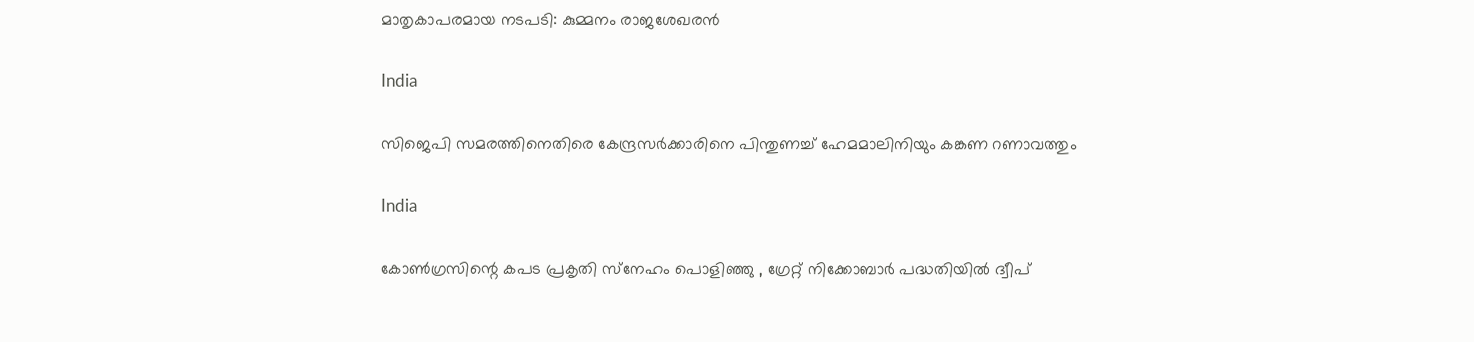മാതൃകാപരമായ നടപടി: കുമ്മനം രാജശേഖരൻ

India

സിജെപി സമരത്തിനെതിരെ കേന്ദ്രസര്‍ക്കാരിനെ പിന്തുണച്ച് ഹേമമാലിനിയും കങ്കണ റണാവത്തും

India

കോൺഗ്രസിന്റെ കപട പ്രകൃതി സ്‌നേഹം പൊളിഞ്ഞു , ഗ്രേറ്റ് നിക്കോബാർ പദ്ധതിയിൽ ദ്വീപ്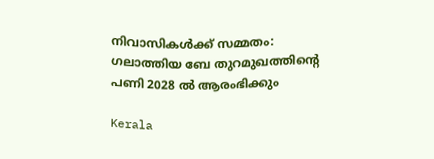നിവാസികൾക്ക് സമ്മതം:  ഗലാത്തിയ ബേ തുറമുഖത്തിന്റെ പണി 2028 ൽ ആരംഭിക്കും

Kerala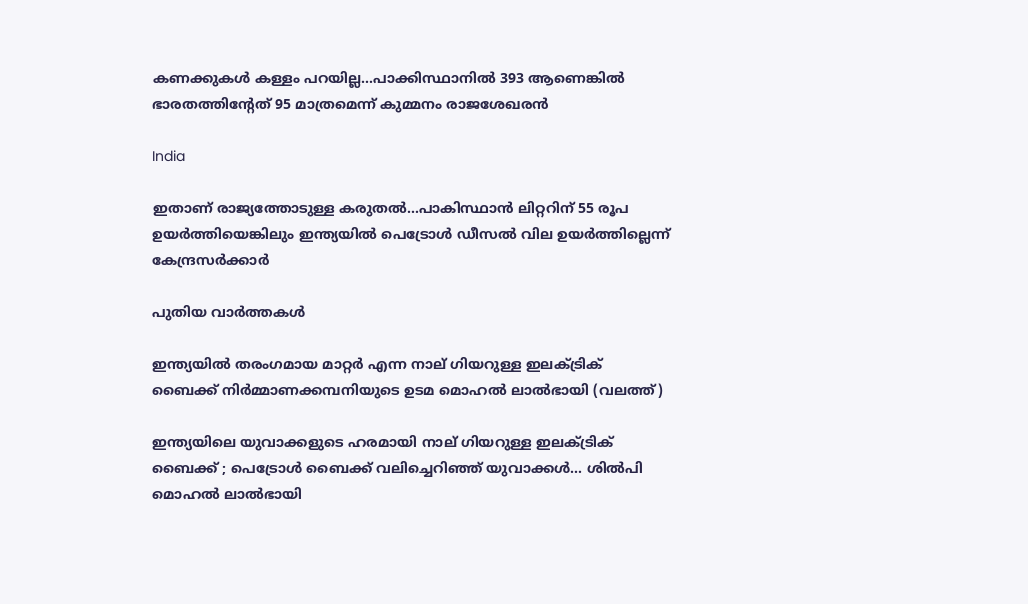കണക്കുകള്‍ കള്ളം പറയില്ല…പാക്കിസ്ഥാനില്‍ 393 ആണെങ്കില്‍ ഭാരതത്തിന്‍റേത് 95 മാത്രമെന്ന് കുമ്മനം രാജശേഖരൻ

India

ഇതാണ് രാജ്യത്തോടുള്ള കരുതല്‍…പാകിസ്ഥാന്‍ ലിറ്ററിന് 55 രൂപ ഉയര്‍ത്തിയെങ്കിലും ഇന്ത്യയില്‍ പെട്രോൾ ഡീസൽ വില ഉയർത്തില്ലെന്ന് കേന്ദ്രസര്‍ക്കാര്‍

പുതിയ വാര്‍ത്തകള്‍

ഇന്ത്യയില്‍ തരംഗമായ മാറ്റര്‍ എന്ന നാല് ഗിയറുള്ള ഇലക്ട്രിക് ബൈക്ക് നിര്‍മ്മാണക്കമ്പനിയുടെ ഉടമ മൊഹല്‍ ലാല്‍ഭായി (വലത്ത്)

ഇന്ത്യയിലെ യുവാക്കളുടെ ഹരമായി നാല് ഗിയറുള്ള ഇലക്ട്രിക് ബൈക്ക് ; പെട്രോള്‍ ബൈക്ക് വലിച്ചെറിഞ്ഞ് യുവാക്കള്‍… ശില്‍പി മൊഹല്‍ ലാല്‍ഭായി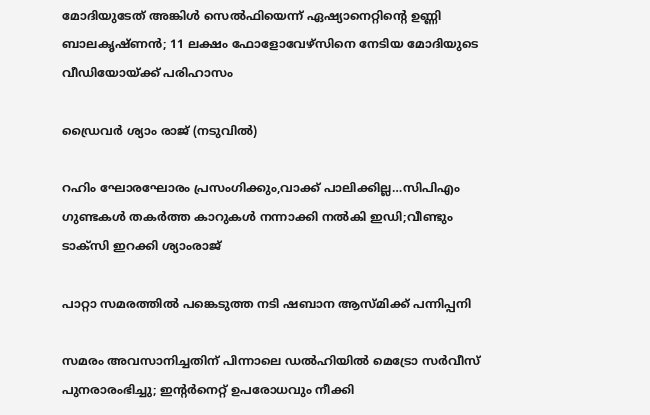മോദിയുടേത് അങ്കിള്‍ സെല്‍ഫിയെന്ന് ഏഷ്യാനെറ്റിന്റെ ഉണ്ണി ബാലകൃഷ്ണന്‍; 11 ലക്ഷം ഫോളോവേഴ്സിനെ നേടിയ മോദിയുടെ വീഡിയോയ്‌ക്ക് പരിഹാസം

ഡ്രൈവര്‍ ശ്യാം രാജ് (നടുവില്‍)

റഹിം ഘോരഘോരം പ്രസംഗിക്കും,വാക്ക് പാലിക്കില്ല…സിപിഎം ഗുണ്ടകള്‍ തകര്‍ത്ത കാറുകള്‍ നന്നാക്കി നല്‍കി ഇഡി;വീണ്ടും ടാക്സി ഇറക്കി ശ്യാംരാജ്

പാറ്റാ സമരത്തിൽ പങ്കെടുത്ത നടി ഷബാന ആസ്മിക്ക് പന്നിപ്പനി

സമരം അവസാനിച്ചതിന് പിന്നാലെ ഡല്‍ഹിയില്‍ മെട്രോ സർവീസ് പുനരാരംഭിച്ചു; ഇന്റര്‍നെറ്റ് ഉപരോധവും നീക്കി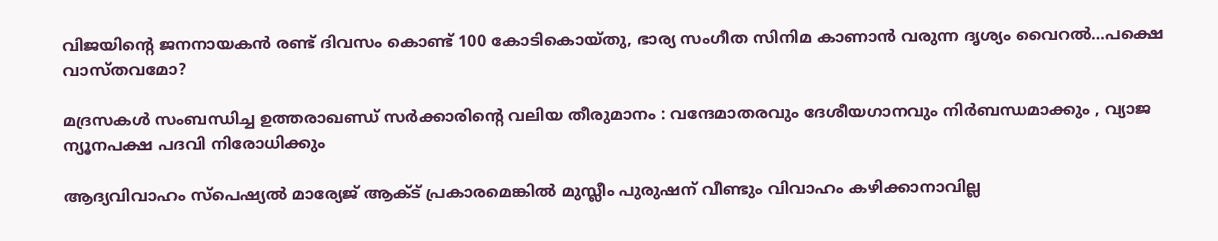വിജയിന്റെ ജനനായകന്‍ രണ്ട് ദിവസം കൊണ്ട് 100 കോടികൊയ്തു, ഭാര്യ സംഗീത സിനിമ കാണാന്‍ വരുന്ന ദൃശ്യം വൈറല്‍…പക്ഷെ വാസ്തവമോ?

മദ്രസകൾ സംബന്ധിച്ച ഉത്തരാഖണ്ഡ് സർക്കാരിന്റെ വലിയ തീരുമാനം : വന്ദേമാതരവും ദേശീയഗാനവും നിർബന്ധമാക്കും , വ്യാജ ന്യൂനപക്ഷ പദവി നിരോധിക്കും

ആദ്യവിവാഹം സ്‌പെഷ്യല്‍ മാര്യേജ് ആക്ട് പ്രകാരമെങ്കില്‍ മുസ്ലീം പുരുഷന് വീണ്ടും വിവാഹം കഴിക്കാനാവില്ല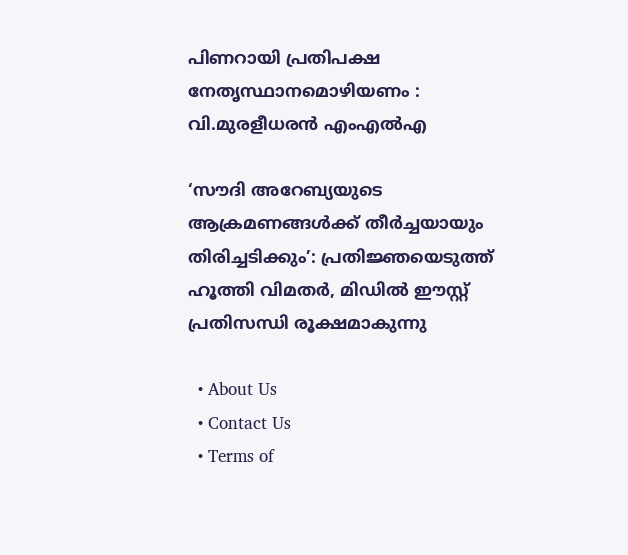പിണറായി പ്രതിപക്ഷ നേതൃസ്ഥാനമൊഴിയണം : വി.മുരളീധരന്‍ എംഎല്‍എ

‘സൗദി അറേബ്യയുടെ ആക്രമണങ്ങൾക്ക് തീർച്ചയായും തിരിച്ചടിക്കും’: പ്രതിജ്ഞയെടുത്ത് ഹൂത്തി വിമതർ, മിഡിൽ ഈസ്റ്റ് പ്രതിസന്ധി രൂക്ഷമാകുന്നു

  • About Us
  • Contact Us
  • Terms of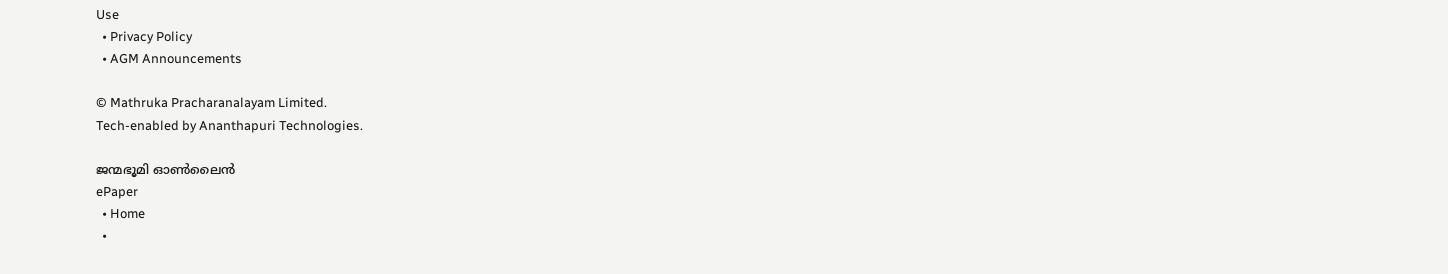Use
  • Privacy Policy
  • AGM Announcements

© Mathruka Pracharanalayam Limited.
Tech-enabled by Ananthapuri Technologies.

ജന്മഭൂമി ഓണ്‍ലൈന്‍
ePaper
  • Home
  •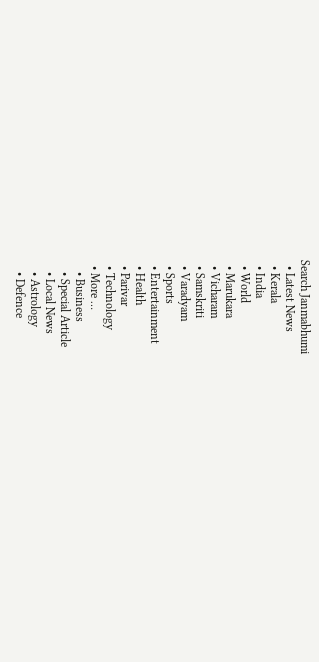Search Janmabhumi
  • Latest News
  • Kerala
  • India
  • World
  • Marukara
  • Vicharam
  • Samskriti
  • Varadyam
  • Sports
  • Entertainment
  • Health
  • Parivar
  • Technology
  • More …
    • Business
    • Special Article
    • Local News
    • Astrology
    • Defence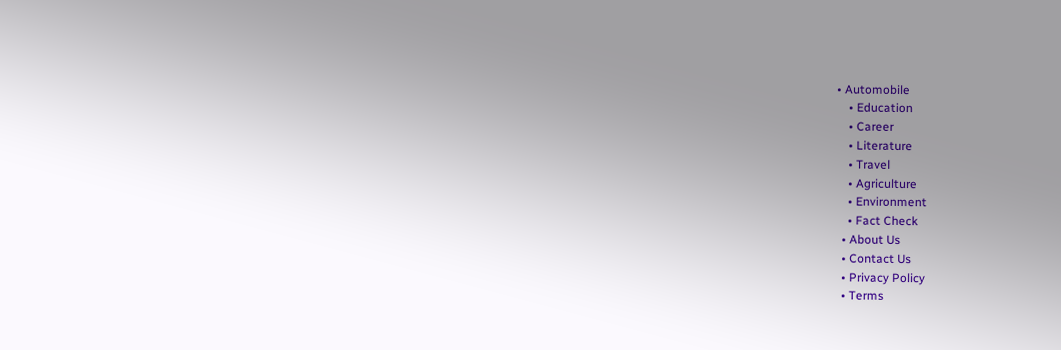• Automobile
    • Education
    • Career
    • Literature
    • Travel
    • Agriculture
    • Environment
    • Fact Check
  • About Us
  • Contact Us
  • Privacy Policy
  • Terms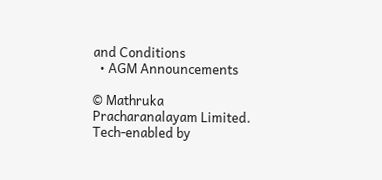and Conditions
  • AGM Announcements

© Mathruka Pracharanalayam Limited.
Tech-enabled by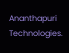Ananthapuri Technologies.